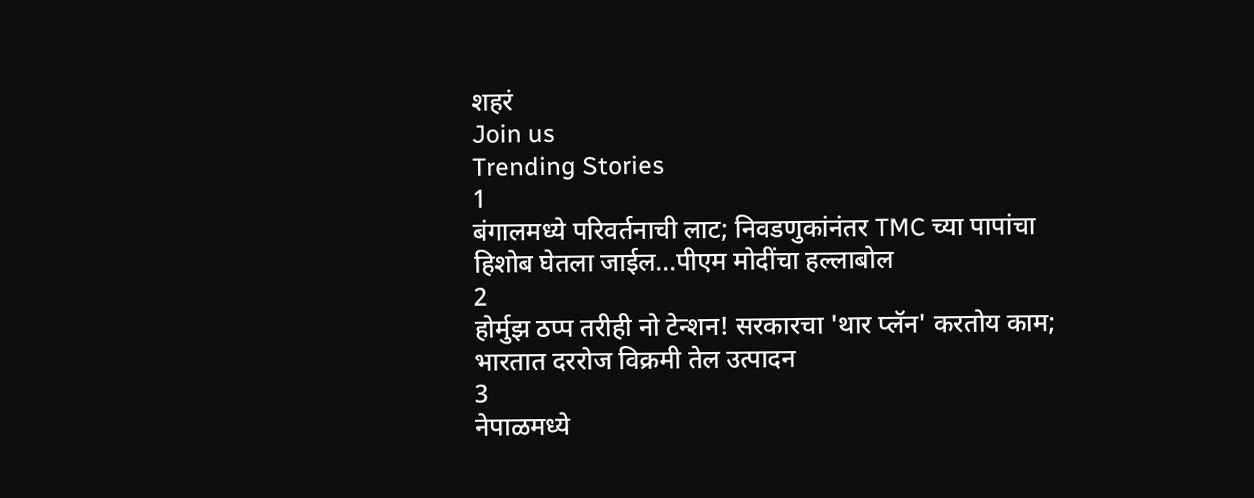शहरं
Join us
Trending Stories
1
बंगालमध्ये परिवर्तनाची लाट; निवडणुकांनंतर TMC च्या पापांचा हिशोब घेतला जाईल...पीएम मोदींचा हल्लाबोल
2
होर्मुझ ठप्प तरीही नो टेन्शन! सरकारचा 'थार प्लॅन' करतोय काम; भारतात दररोज विक्रमी तेल उत्पादन
3
नेपाळमध्ये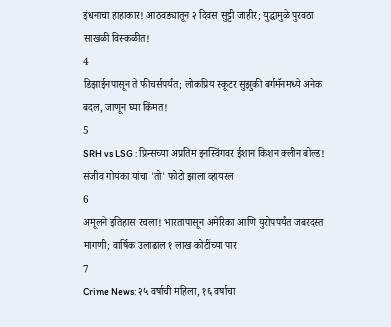इंधनाचा हाहाकार! आठवड्यातून २ दिवस सुट्टी जाहीर; युद्धामुळे पुरवठा साखळी विस्कळीत!
4
डिझाईनपासून ते फीचर्सपर्यंत; लोकप्रिय स्कूटर सुझुकी बर्गमॅनमध्ये अनेक बदल, जाणून घ्या किंमत!
5
SRH vs LSG : प्रिन्सच्या अप्रतिम इनस्विंगवर ईशान किशन क्लीन बोल्ड! संजीव गोयंका यांचा 'तो' फोटो झाला व्हायरल
6
अमूलने इतिहास रचला! भारतापासून अमेरिका आणि युरोपपर्यंत जबरदस्त मागणी; वार्षिक उलाढाल १ लाख कोटींच्या पार
7
Crime News: २५ वर्षाची महिला, १६ वर्षाचा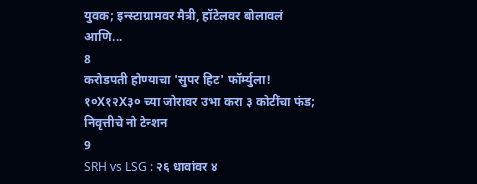युवक; इन्स्टाग्रामवर मैत्री, हॉटेलवर बोलावलं आणि...
8
करोडपती होण्याचा 'सुपर हिट' फॉर्म्युला! १०X१२X३० च्या जोरावर उभा करा ३ कोटींचा फंड; निवृत्तीचे नो टेन्शन
9
SRH vs LSG : २६ धावांवर ४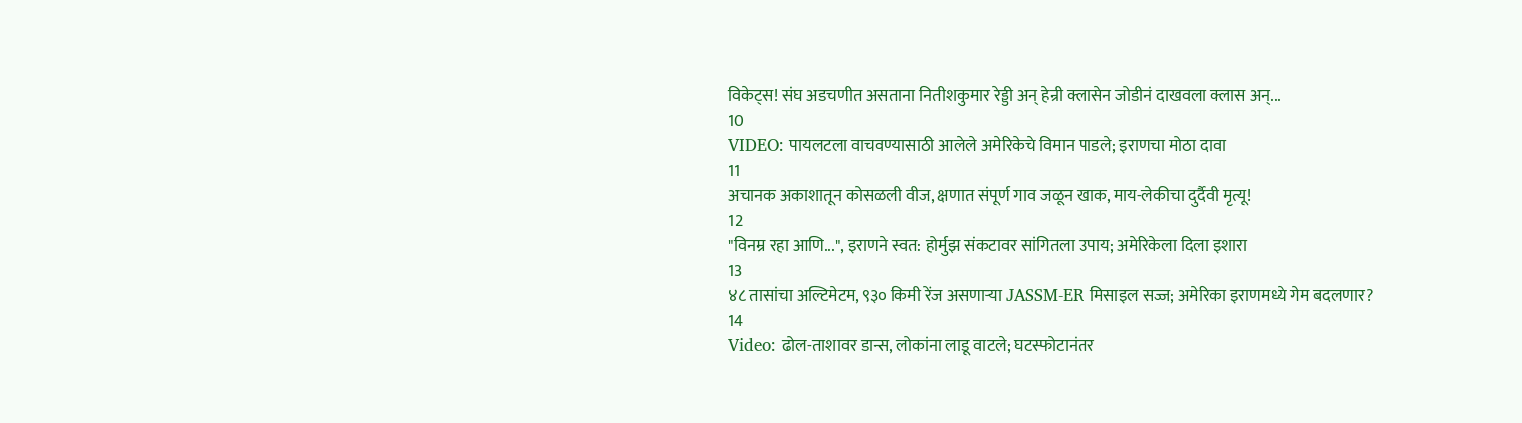विकेट्स! संघ अडचणीत असताना नितीशकुमार रेड्डी अन् हेन्री क्लासेन जोडीनं दाखवला क्लास अन्...
10
VIDEO: पायलटला वाचवण्यासाठी आलेले अमेरिकेचे विमान पाडले; इराणचा मोठा दावा
11
अचानक अकाशातून कोसळली वीज, क्षणात संपूर्ण गाव जळून खाक, माय-लेकीचा दुर्दैवी मृत्यू!
12
"विनम्र रहा आणि...", इराणने स्वत: होर्मुझ संकटावर सांगितला उपाय; अमेरिकेला दिला इशारा
13
४८ तासांचा अल्टिमेटम, ९३० किमी रेंज असणाऱ्या JASSM-ER मिसाइल सज्ज; अमेरिका इराणमध्ये गेम बदलणार?
14
Video: ढोल-ताशावर डान्स, लोकांना लाडू वाटले; घटस्फोटानंतर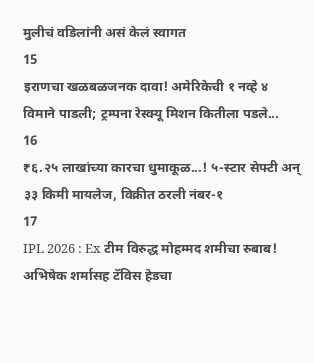मुलीचं वडिलांनी असं केलं स्वागत
15
इराणचा खळबळजनक दावा! अमेरिकेची १ नव्हे ४ विमाने पाडली; ट्रम्पना रेस्क्यू मिशन कितीला पडले...
16
₹६.२५ लाखांच्या कारचा धुमाकूळ...! ५-स्टार सेफ्टी अन् ३३ किमी मायलेज, विक्रीत ठरली नंबर-१
17
IPL 2026 : Ex टीम विरुद्ध मोहम्मद शमीचा रुबाब! अभिषेक शर्मासह टॅविस हेडचा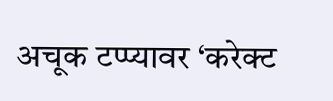अचूक टप्प्यावर ‘करेक्ट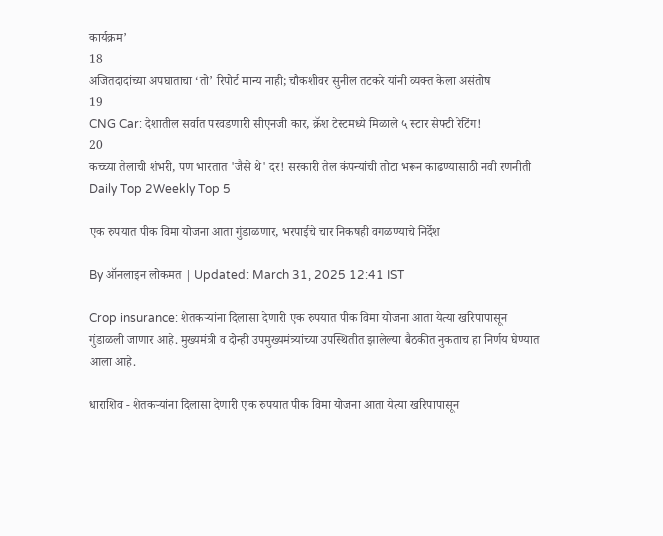कार्यक्रम’
18
अजितदादांच्या अपघाताचा ‘तो’ रिपोर्ट मान्य नाही; चौकशीवर सुनील तटकरे यांनी व्यक्त केला असंतोष
19
CNG Car: देशातील सर्वात परवडणारी सीएनजी कार, क्रॅश टेस्टमध्ये मिळाले ५ स्टार सेफ्टी रेटिंग!
20
कच्च्या तेलाची शंभरी, पण भारतात 'जैसे थे' दर! सरकारी तेल कंपन्यांची तोटा भरून काढण्यासाठी नवी रणनीती
Daily Top 2Weekly Top 5

एक रुपयात पीक विमा योजना आता गुंडाळणार, भरपाईचे चार निकषही वगळण्याचे निर्देश

By ऑनलाइन लोकमत | Updated: March 31, 2025 12:41 IST

Crop insurance: शेतकऱ्यांना दिलासा देणारी एक रुपयात पीक विमा योजना आता येत्या खरिपापासून गुंडाळली जाणार आहे. मुख्यमंत्री व दोन्ही उपमुख्यमंत्र्यांच्या उपस्थितीत झालेल्या बैठकीत नुकताच हा निर्णय घेण्यात आला आहे.

धाराशिव - शेतकऱ्यांना दिलासा देणारी एक रुपयात पीक विमा योजना आता येत्या खरिपापासून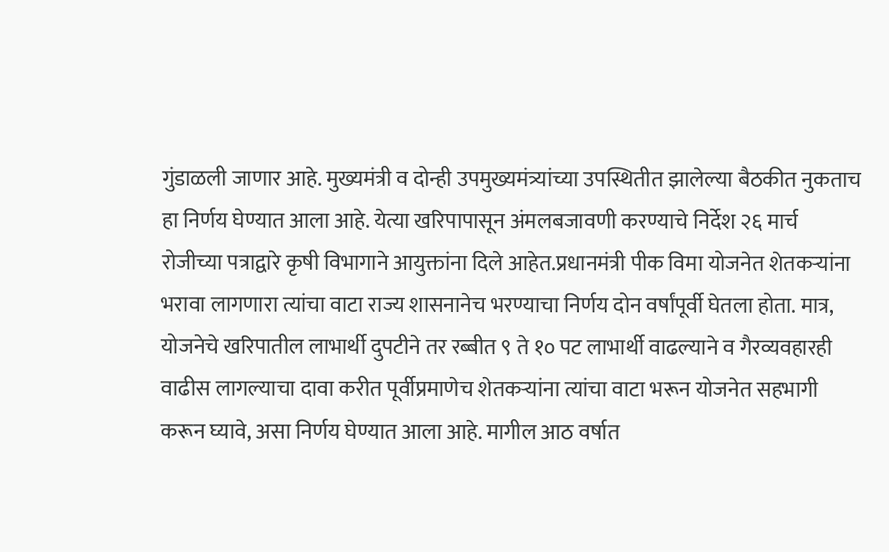गुंडाळली जाणार आहे. मुख्यमंत्री व दोन्ही उपमुख्यमंत्र्यांच्या उपस्थितीत झालेल्या बैठकीत नुकताच हा निर्णय घेण्यात आला आहे. येत्या खरिपापासून अंमलबजावणी करण्याचे निर्देश २६ मार्च रोजीच्या पत्राद्वारे कृषी विभागाने आयुक्तांना दिले आहेत.प्रधानमंत्री पीक विमा योजनेत शेतकऱ्यांना भरावा लागणारा त्यांचा वाटा राज्य शासनानेच भरण्याचा निर्णय दोन वर्षांपूर्वी घेतला होता. मात्र, योजनेचे खरिपातील लाभार्थी दुपटीने तर रब्बीत ९ ते १० पट लाभार्थी वाढल्याने व गैरव्यवहारही वाढीस लागल्याचा दावा करीत पूर्वीप्रमाणेच शेतकऱ्यांना त्यांचा वाटा भरून योजनेत सहभागी करून घ्यावे, असा निर्णय घेण्यात आला आहे. मागील आठ वर्षात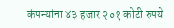कंपन्यांना ४३ हजार २०१ कोटी रुपये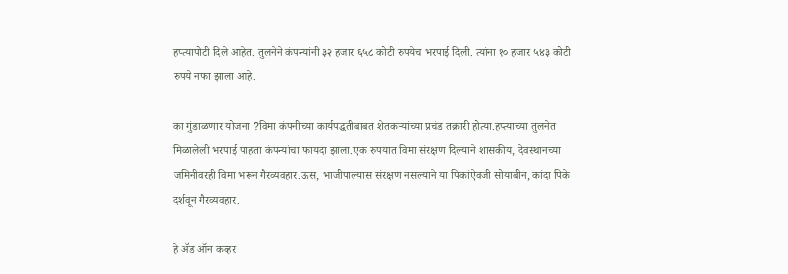हप्त्यापोटी दिले आहेत. तुलनेने कंपन्यांनी ३२ हजार ६५८ कोटी रुपयेच भरपाई दिली. त्यांना १० हजार ५४३ कोटी रुपये नफा झाला आहे.

का गुंडाळणार योजना ?विमा कंपनीच्या कार्यपद्धतीबाबत शेतकऱ्यांच्या प्रचंड तक्रारी होत्या.हप्त्याच्या तुलनेत मिळालेली भरपाई पाहता कंपन्यांचा फायदा झाला.एक रुपयात विमा संरक्षण दिल्याने शासकीय, देवस्थानच्या जमिनीवरही विमा भरून गैरव्यवहार.ऊस, भाजीपाल्यास संरक्षण नसल्याने या पिकांऐवजी सोयाबीन, कांदा पिके दर्शवून गैरव्यवहार.

हे ॲड ऑन कव्हर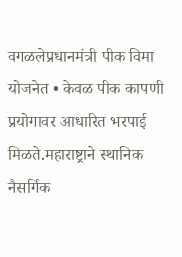वगळलेप्रधानमंत्री पीक विमा योजनेत • केवळ पीक कापणी प्रयोगावर आधारित भरपाई मिळते.महाराष्ट्राने स्थानिक नैसर्गिक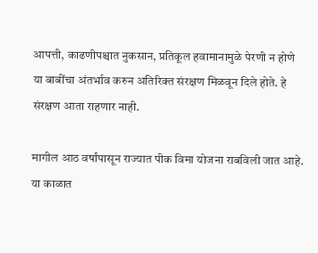आपत्ती, काढणीपश्चात नुकसान, प्रतिकूल हवामानामुळे पेरणी न होणे या बाबींचा अंतर्भाव करुन अतिरिक्त संरक्षण मिळवून दिले होते. हे संरक्षण आता राहणार नाही.

मागील आठ वर्षांपासून राज्यात पीक विमा योजना राबविली जात आहे. या काळात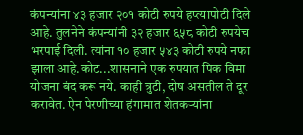कंपन्यांना ४३ हजार २०१ कोटी रुपये हप्त्यापोटी दिले आहे. तुलनेने कंपन्यांनी ३२ हजार ६५८ कोटी रुपयेच भरपाई दिली. त्यांना १० हजार ५४३ कोटी रुपये नफा झाला आहे.कोट...शासनाने एक रुपयात पिक विमा योजना बंद करू नये. काही त्रुटी, दोष असतील ते दूर करावेत. ऐन पेरणीच्या हंगामात शेतकऱ्यांना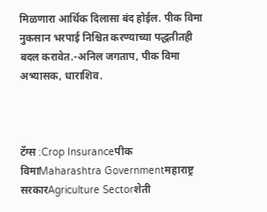मिळणारा आर्थिक दिलासा बंद होईल. पीक विमा नुकसान भरपाई निश्चित करण्याच्या पद्धतीतही बदल करावेत.-अनिल जगताप, पीक विमा अभ्यासक, धाराशिव.



टॅग्स :Crop Insuranceपीक विमाMaharashtra Governmentमहाराष्ट्र सरकारAgriculture Sectorशेती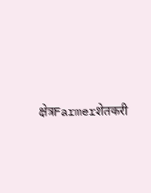क्षेत्रFarmerशेतकरी